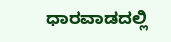ಧಾರವಾಡದಲ್ಲಿ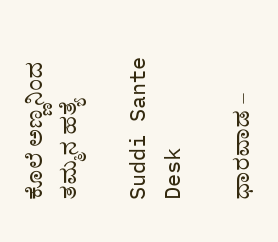ಕೊಲೆ ಅಣ್ಣನಿಂದ ತಮ್ಮನ ಹತ್ಯೆ

Suddi Sante Desk

ಧಾರವಾಡ –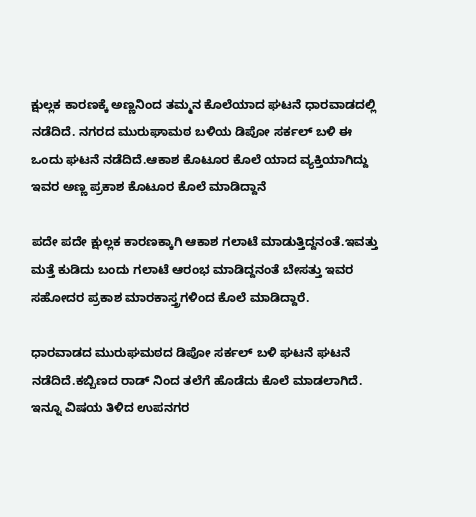ಕ್ಷುಲ್ಲಕ ಕಾರಣಕ್ಕೆ ಅಣ್ಣನಿಂದ ತಮ್ಮನ ಕೊಲೆಯಾದ ಘಟನೆ ಧಾರವಾಡದಲ್ಲಿ ನಡೆದಿದೆ‌‌. ನಗರದ ಮುರುಘಾಮಠ ಬಳಿಯ ಡಿಪೋ ಸರ್ಕಲ್‌ ಬಳಿ ಈ ಒಂದು ಘಟನೆ ನಡೆದಿದೆ.ಆಕಾಶ ಕೊಟೂರ ಕೊಲೆ ಯಾದ ವ್ಯಕ್ತಿಯಾಗಿದ್ದು ಇವರ ಅಣ್ಣ ಪ್ರಕಾಶ ಕೊಟೂರ ಕೊಲೆ ಮಾಡಿದ್ದಾನೆ ‌

ಪದೇ ಪದೇ ಕ್ಷುಲ್ಲಕ ಕಾರಣಕ್ಕಾಗಿ ಆಕಾಶ ಗಲಾಟೆ ಮಾಡುತ್ತಿದ್ದನಂತೆ.ಇವತ್ತು ಮತ್ತೆ ಕುಡಿದು ಬಂದು ಗಲಾಟೆ ಆರಂಭ ಮಾಡಿದ್ದನಂತೆ ಬೇಸತ್ತು ಇವರ ಸಹೋದರ ಪ್ರಕಾಶ ಮಾರಕಾಸ್ತ್ರಗಳಿಂದ ಕೊಲೆ ಮಾಡಿದ್ದಾರೆ.

ಧಾರವಾಡದ ಮುರುಘಮಠದ ಡಿಪೋ ಸರ್ಕಲ್ ಬಳಿ ಘಟನೆ ಘಟನೆ ನಡೆದಿದೆ‌.ಕಬ್ಬಿಣದ ರಾಡ್ ನಿಂದ ತಲೆಗೆ ಹೊಡೆದು ಕೊಲೆ ಮಾಡಲಾಗಿದೆ. ಇನ್ನೂ ವಿಷಯ ತಿಳಿದ ಉಪನಗರ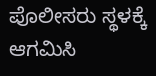ಪೊಲೀಸರು ಸ್ಥಳಕ್ಕೆ ಆಗಮಿಸಿ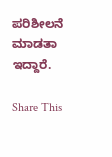ಪರಿಶೀಲನೆ ಮಾಡತಾ ಇದ್ದಾರೆ.

Share This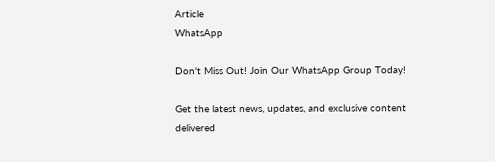Article
WhatsApp

Don't Miss Out! Join Our WhatsApp Group Today!

Get the latest news, updates, and exclusive content delivered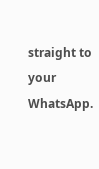straight to your WhatsApp.